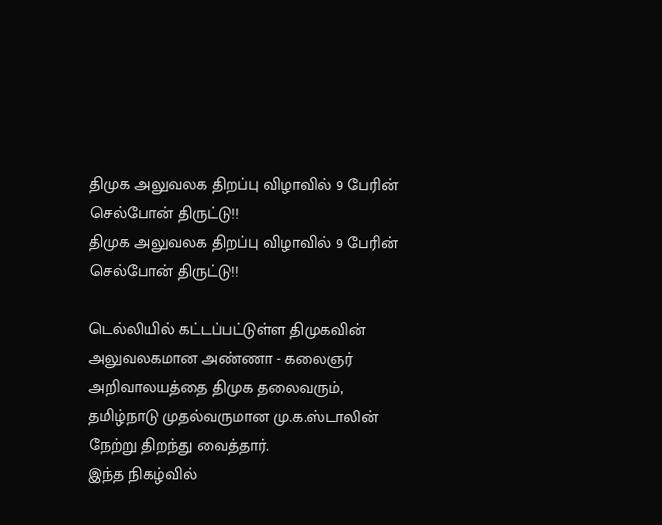திமுக அலுவலக திறப்பு விழாவில் 9 பேரின் செல்போன் திருட்டு!!
திமுக அலுவலக திறப்பு விழாவில் 9 பேரின் செல்போன் திருட்டு!!

டெல்லியில் கட்டப்பட்டுள்ள திமுகவின் அலுவலகமான அண்ணா - கலைஞர் அறிவாலயத்தை திமுக தலைவரும், தமிழ்நாடு முதல்வருமான மு.க.ஸ்டாலின் நேற்று திறந்து வைத்தார்.
இந்த நிகழ்வில்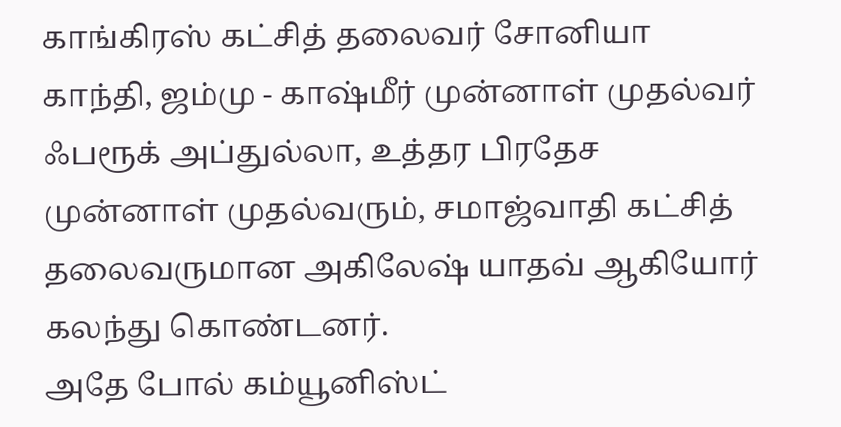காங்கிரஸ் கட்சித் தலைவர் சோனியா காந்தி, ஜம்மு - காஷ்மீர் முன்னாள் முதல்வர் ஃபரூக் அப்துல்லா, உத்தர பிரதேச முன்னாள் முதல்வரும், சமாஜ்வாதி கட்சித் தலைவருமான அகிலேஷ் யாதவ் ஆகியோர் கலந்து கொண்டனர்.
அதே போல் கம்யூனிஸ்ட்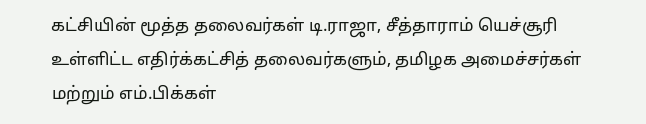கட்சியின் மூத்த தலைவர்கள் டி.ராஜா, சீத்தாராம் யெச்சூரி உள்ளிட்ட எதிர்க்கட்சித் தலைவர்களும், தமிழக அமைச்சர்கள் மற்றும் எம்.பிக்கள்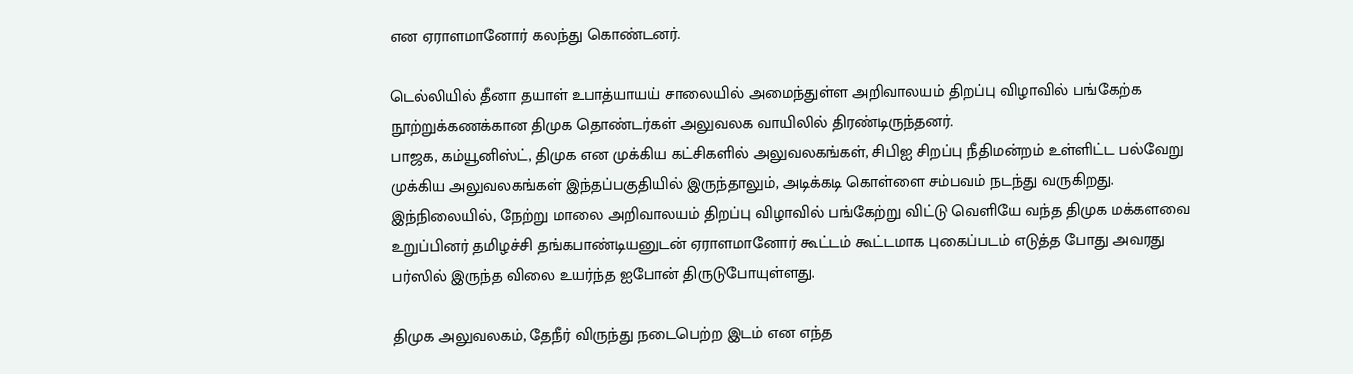என ஏராளமானோர் கலந்து கொண்டனர்.

டெல்லியில் தீனா தயாள் உபாத்யாயய் சாலையில் அமைந்துள்ள அறிவாலயம் திறப்பு விழாவில் பங்கேற்க நூற்றுக்கணக்கான திமுக தொண்டர்கள் அலுவலக வாயிலில் திரண்டிருந்தனர்.
பாஜக, கம்யூனிஸ்ட், திமுக என முக்கிய கட்சிகளில் அலுவலகங்கள், சிபிஐ சிறப்பு நீதிமன்றம் உள்ளிட்ட பல்வேறு முக்கிய அலுவலகங்கள் இந்தப்பகுதியில் இருந்தாலும், அடிக்கடி கொள்ளை சம்பவம் நடந்து வருகிறது.
இந்நிலையில், நேற்று மாலை அறிவாலயம் திறப்பு விழாவில் பங்கேற்று விட்டு வெளியே வந்த திமுக மக்களவை உறுப்பினர் தமிழச்சி தங்கபாண்டியனுடன் ஏராளமானோர் கூட்டம் கூட்டமாக புகைப்படம் எடுத்த போது அவரது பர்ஸில் இருந்த விலை உயர்ந்த ஐபோன் திருடுபோயுள்ளது.

திமுக அலுவலகம், தேநீர் விருந்து நடைபெற்ற இடம் என எந்த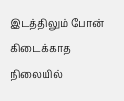இடத்திலும் போன் கிடைக்காத நிலையில்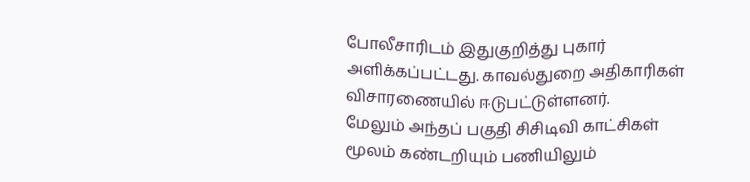போலீசாரிடம் இதுகுறித்து புகார் அளிக்கப்பட்டது. காவல்துறை அதிகாரிகள் விசாரணையில் ஈடுபட்டுள்ளனர்.
மேலும் அந்தப் பகுதி சிசிடிவி காட்சிகள் மூலம் கண்டறியும் பணியிலும்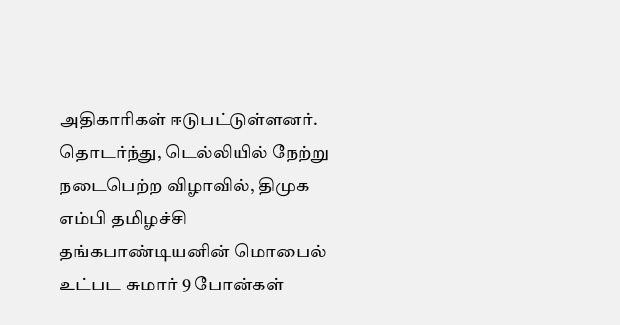அதிகாரிகள் ஈடுபட்டுள்ளனர். தொடர்ந்து, டெல்லியில் நேற்று நடைபெற்ற விழாவில், திமுக எம்பி தமிழச்சி தங்கபாண்டியனின் மொபைல் உட்பட சுமார் 9 போன்கள்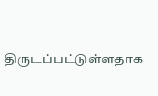திருடப்பட்டுள்ளதாக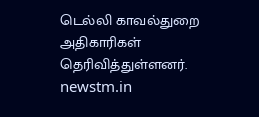டெல்லி காவல்துறை அதிகாரிகள் தெரிவித்துள்ளனர்.
newstm.in